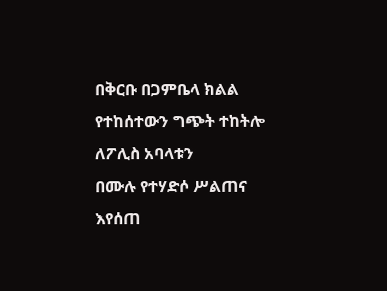በቅርቡ በጋምቤላ ክልል የተከሰተውን ግጭት ተከትሎ ለፖሊስ አባላቱን
በሙሉ የተሃድሶ ሥልጠና እየሰጠ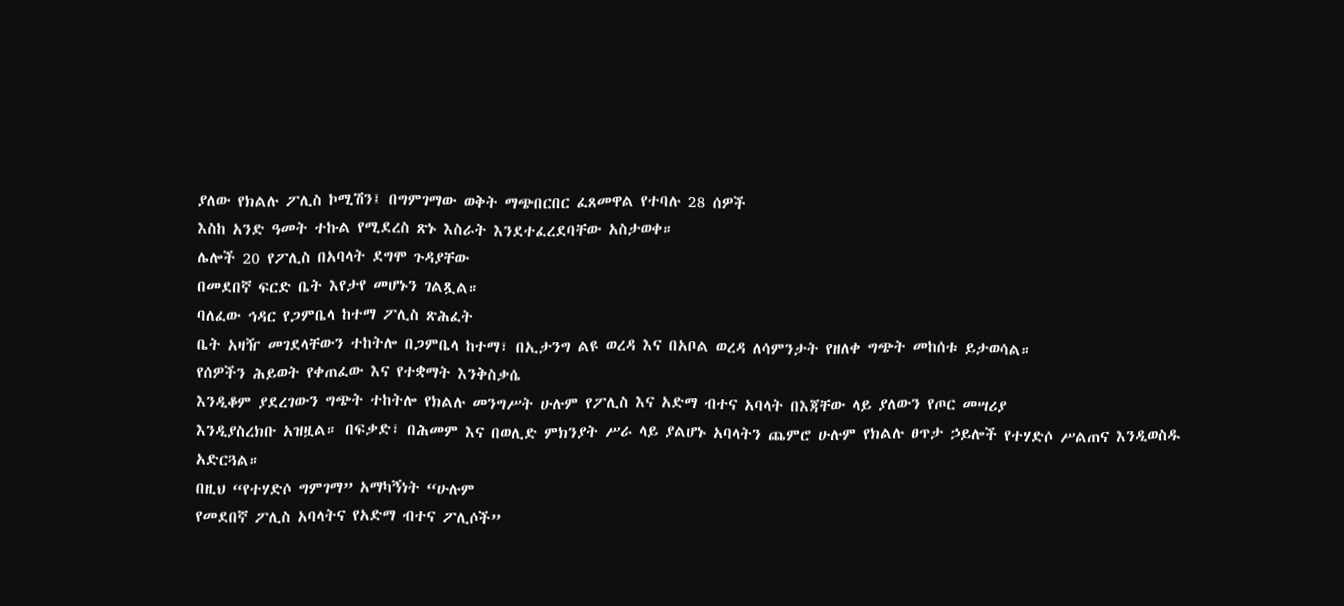ያለው የክልሉ ፖሊስ ኮሚሽን፤ በግምገማው ወቅት ማጭበርበር ፈጸመዋል የተባሉ 28 ሰዎች
እስከ አንድ ዓመት ተኩል የሚደረስ ጽኑ እስራት እንደተፈረደባቸው አስታወቀ።
ሌሎች 20 የፖሊስ በአባላት ደግሞ ጉዳያቸው
በመደበኛ ፍርድ ቤት እየታየ መሆኑን ገልጿል።
ባለፈው ኅዳር የጋምቤላ ከተማ ፖሊስ ጽሕፈት
ቤት አዛዥ መገደላቸውን ተከትሎ በጋምቤላ ከተማ፣ በኢታንግ ልዩ ወረዳ እና በአቦል ወረዳ ለሳምንታት የዘለቀ ግጭት መከሰቱ ይታወሳል።
የሰዎችን ሕይወት የቀጠፈው እና የተቋማት እንቅስቃሴ
እንዲቆም ያደረገውን ግጭት ተከትሎ የክልሉ መንግሥት ሁሉም የፖሊስ እና አድማ ብተና አባላት በእጃቸው ላይ ያለውን የጦር መሣሪያ
እንዲያስረክቡ አዝዟል። በፍቃድ፣ በሕመም እና በወሊድ ምክንያት ሥራ ላይ ያልሆኑ አባላትን ጨምሮ ሁሉም የክልሉ ፀጥታ ኃይሎች የተሃድሶ ሥልጠና እንዲወስዱ አድርጓል።
በዚህ “የተሃድሶ ግምገማ” አማካኝነት “ሁሉም
የመደበኛ ፖሊስ አባላትና የአድማ ብተና ፖሊሶች”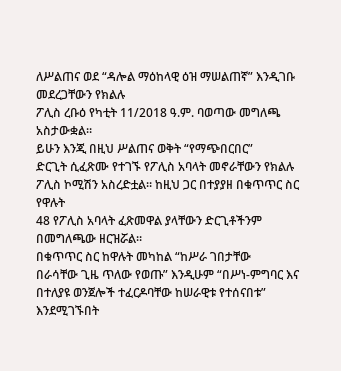ለሥልጠና ወደ “ዳሎል ማዕከላዊ ዕዝ ማሠልጠኛ” እንዲገቡ መደረጋቸውን የክልሉ
ፖሊስ ረቡዕ የካቲት 11/2018 ዓ.ም. ባወጣው መግለጫ አስታውቋል።
ይሁን እንጂ በዚህ ሥልጠና ወቅት “የማጭበርበር”
ድርጊት ሲፈጽሙ የተገኙ የፖሊስ አባላት መኖራቸውን የክልሉ ፖሊስ ኮሚሽን አስረድቷል። ከዚህ ጋር በተያያዘ በቁጥጥር ስር የዋሉት
48 የፖሊስ አባላት ፈጽመዋል ያላቸውን ድርጊቶችንም በመግለጫው ዘርዝሯል።
በቁጥጥር ስር ከዋሉት መካከል “ከሥራ ገበታቸው
በራሳቸው ጊዜ ጥለው የወጡ” እንዲሁም “በሥነ-ምግባር እና በተለያዩ ወንጀሎች ተፈርዶባቸው ከሠራዊቱ የተሰናበቱ” እንደሚገኙበት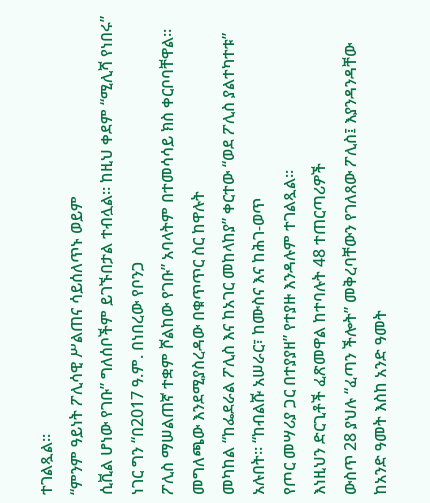ተገልጿል።
“ምንም ዓይነት ፖሊሳዊ ሥልጠና ሳይሰለጥኑ ወይም
ሲቪል ሆነው የገቡ” ግለሰቦችም ይገኙበታል ተብሏል። ከዚህ ቀደም “ሚሊሻ የነበሩ” ነገር ግን “በ2017 ዓ.ም. በነበረው የቦንጋ
ፖሊስ ማሠልጠኛ ተቋም ሾልከው የገቡ” አባላትም በተመሳሳይ ክስ ቀርቦባቸዋል።
መግለጫው እንደሚያስረዳው በቁጥጥር ስር ከዋሉት
መካከል “ከፌደራል ፖሊስ እና ከአገር መከላከያ” ቀርተው “ወደ ፖሊስ ያልተካተቱ” አሉበት። “ከብልሹ አሠራር፣ ከሙስና እና ከሕገ-ወጥ
የጦር መሣሪያ ጋር በተያያዘ” የተያዙ እንዳሉም ተገልጿል።
እነዚህን ድርጊቶች ፈጽመዋል ከተባሉት 48 ተጠርጣሪዎች
ውስጥ 28 ያህሉ “ፈጣን ችሎት” መቅረባቸውን የገለጸው ፖሊስ፤ እያንዳንዳቸው ከአንድ ዓመት እስከ አንድ ዓመት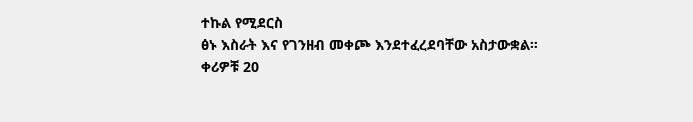ተኩል የሚደርስ
ፅኑ እስራት እና የገንዘብ መቀጮ እንደተፈረደባቸው አስታውቋል።
ቀሪዎቹ 20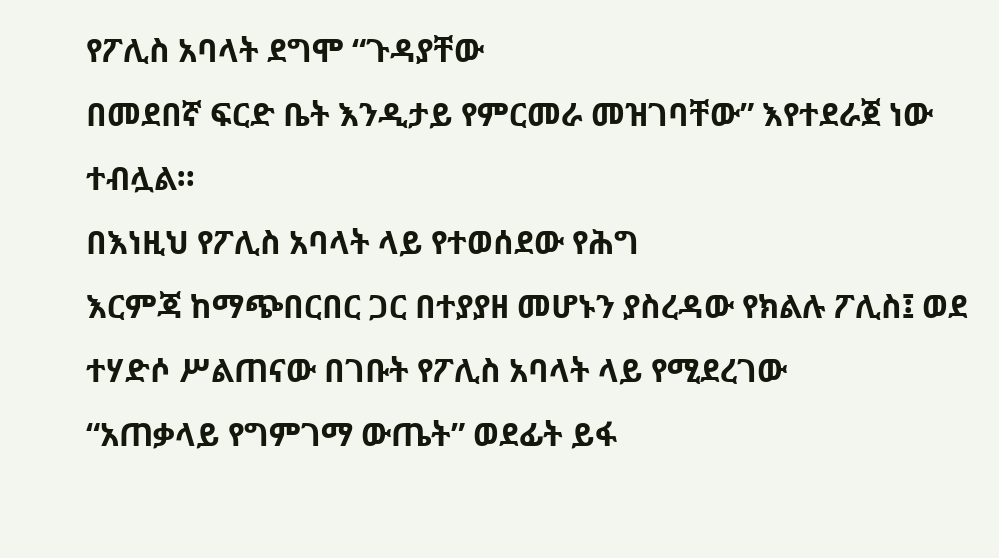የፖሊስ አባላት ደግሞ “ጉዳያቸው
በመደበኛ ፍርድ ቤት እንዲታይ የምርመራ መዝገባቸው” እየተደራጀ ነው ተብሏል።
በእነዚህ የፖሊስ አባላት ላይ የተወሰደው የሕግ
እርምጃ ከማጭበርበር ጋር በተያያዘ መሆኑን ያስረዳው የክልሉ ፖሊስ፤ ወደ ተሃድሶ ሥልጠናው በገቡት የፖሊስ አባላት ላይ የሚደረገው
“አጠቃላይ የግምገማ ውጤት” ወደፊት ይፋ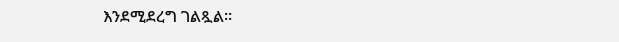እንደሚደረግ ገልጿል።